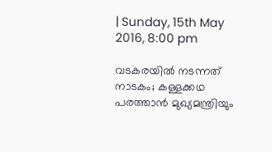| Sunday, 15th May 2016, 8:00 pm

വടകരയില്‍ നടന്നത് നാടകം; കള്ളക്കഥ പരത്താന്‍ മുഖ്യമന്ത്രിയും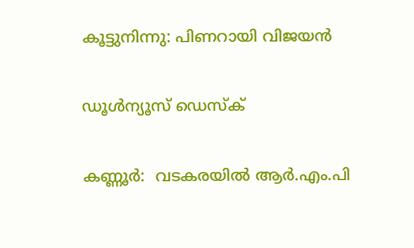കൂട്ടുനിന്നു: പിണറായി വിജയന്‍

ഡൂള്‍ന്യൂസ് ഡെസ്‌ക്

കണ്ണൂര്‍:  വടകരയില്‍ ആര്‍.എം.പി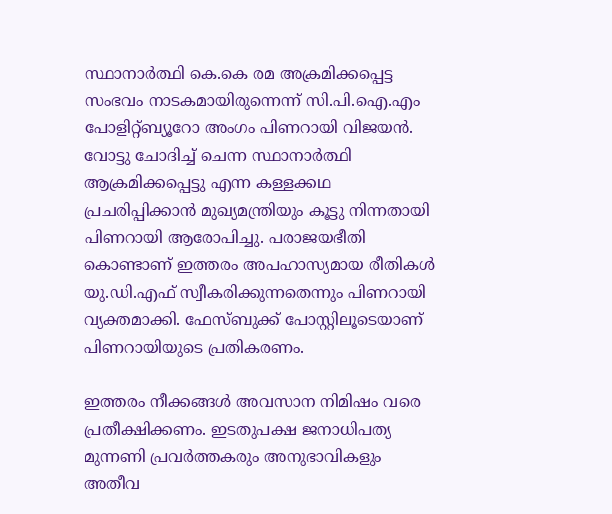സ്ഥാനാര്‍ത്ഥി കെ.കെ രമ അക്രമിക്കപ്പെട്ട സംഭവം നാടകമായിരുന്നെന്ന് സി.പി.ഐ.എം പോളിറ്റ്ബ്യൂറോ അംഗം പിണറായി വിജയന്‍. വോട്ടു ചോദിച്ച് ചെന്ന സ്ഥാനാര്‍ത്ഥി ആക്രമിക്കപ്പെട്ടു എന്ന കള്ളക്കഥ പ്രചരിപ്പിക്കാന്‍ മുഖ്യമന്ത്രിയും കൂട്ടു നിന്നതായി പിണറായി ആരോപിച്ചു. പരാജയഭീതി കൊണ്ടാണ് ഇത്തരം അപഹാസ്യമായ രീതികള്‍ യു.ഡി.എഫ് സ്വീകരിക്കുന്നതെന്നും പിണറായി വ്യക്തമാക്കി. ഫേസ്ബുക്ക് പോസ്റ്റിലൂടെയാണ് പിണറായിയുടെ പ്രതികരണം.

ഇത്തരം നീക്കങ്ങള്‍ അവസാന നിമിഷം വരെ പ്രതീക്ഷിക്കണം. ഇടതുപക്ഷ ജനാധിപത്യ മുന്നണി പ്രവര്‍ത്തകരും അനുഭാവികളും അതീവ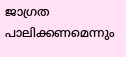ജാഗ്രത പാലിക്കണമെന്നും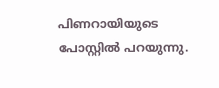പിണറായിയുടെ പോസ്റ്റില്‍ പറയുന്നു.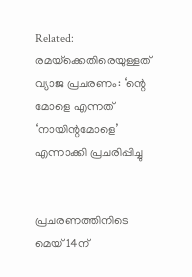Related: രമയ്‌ക്കെതിരെയുള്ളത് വ്യാജ പ്രചരണം: ‘ന്റെ മോളെ എന്നത് ‘നായിന്റമോളെ’ എന്നാക്കി പ്രചരിപ്പിച്ചു


പ്രചരണത്തിനിടെ മെയ് 14ന്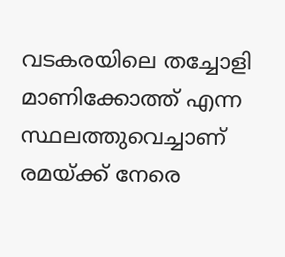വടകരയിലെ തച്ചോളി മാണിക്കോത്ത് എന്ന സ്ഥലത്തുവെച്ചാണ് രമയ്ക്ക് നേരെ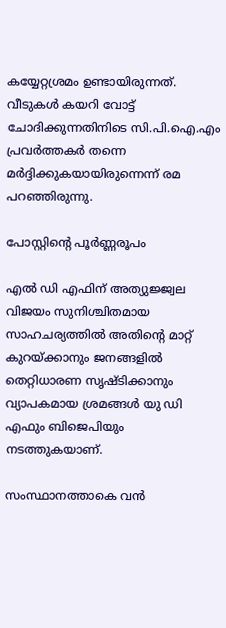കയ്യേറ്റശ്രമം ഉണ്ടായിരുന്നത്. വീടുകള്‍ കയറി വോട്ട് ചോദിക്കുന്നതിനിടെ സി.പി.ഐ.എം പ്രവര്‍ത്തകര്‍ തന്നെ മര്‍ദ്ദിക്കുകയായിരുന്നെന്ന് രമ പറഞ്ഞിരുന്നു.

പോസ്റ്റിന്റെ പൂര്‍ണ്ണരൂപം

എല്‍ ഡി എഫിന് അത്യുജ്ജ്വല വിജയം സുനിശ്ചിതമായ സാഹചര്യത്തില്‍ അതിന്റെ മാറ്റ് കുറയ്ക്കാനും ജനങ്ങളില്‍ തെറ്റിധാരണ സൃഷ്ടിക്കാനും വ്യാപകമായ ശ്രമങ്ങള്‍ യു ഡി എഫും ബിജെപിയും നടത്തുകയാണ്.

സംസ്ഥാനത്താകെ വന്‍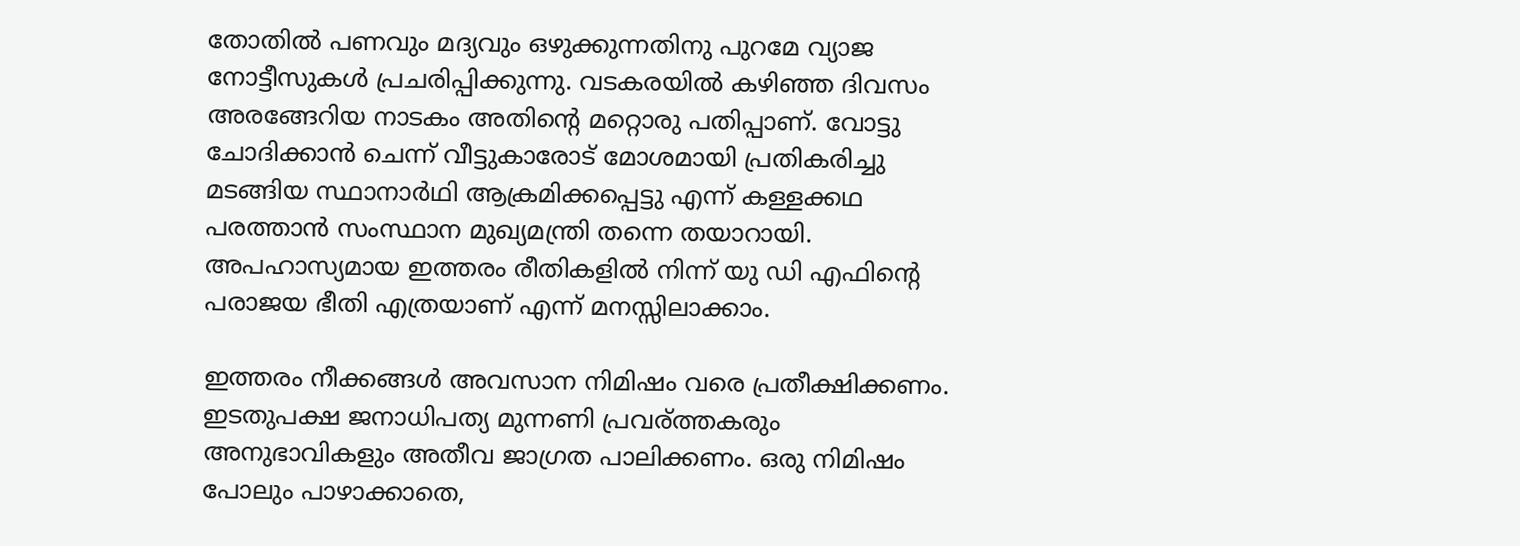തോതില്‍ പണവും മദ്യവും ഒഴുക്കുന്നതിനു പുറമേ വ്യാജ നോട്ടീസുകള്‍ പ്രചരിപ്പിക്കുന്നു. വടകരയില്‍ കഴിഞ്ഞ ദിവസം അരങ്ങേറിയ നാടകം അതിന്റെ മറ്റൊരു പതിപ്പാണ്. വോട്ടു ചോദിക്കാന്‍ ചെന്ന് വീട്ടുകാരോട് മോശമായി പ്രതികരിച്ചു മടങ്ങിയ സ്ഥാനാര്‍ഥി ആക്രമിക്കപ്പെട്ടു എന്ന് കള്ളക്കഥ പരത്താന്‍ സംസ്ഥാന മുഖ്യമന്ത്രി തന്നെ തയാറായി. അപഹാസ്യമായ ഇത്തരം രീതികളില്‍ നിന്ന് യു ഡി എഫിന്റെ പരാജയ ഭീതി എത്രയാണ് എന്ന് മനസ്സിലാക്കാം.

ഇത്തരം നീക്കങ്ങള്‍ അവസാന നിമിഷം വരെ പ്രതീക്ഷിക്കണം. ഇടതുപക്ഷ ജനാധിപത്യ മുന്നണി പ്രവര്ത്തകരും അനുഭാവികളും അതീവ ജാഗ്രത പാലിക്കണം. ഒരു നിമിഷം പോലും പാഴാക്കാതെ,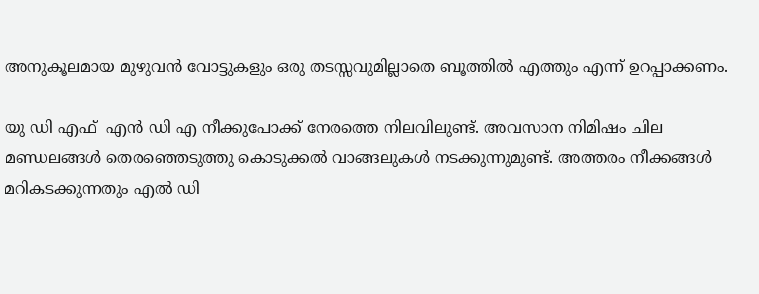അനുകൂലമായ മുഴുവന്‍ വോട്ടുകളും ഒരു തടസ്സവുമില്ലാതെ ബൂത്തില്‍ എത്തും എന്ന് ഉറപ്പാക്കണം.

യു ഡി എഫ്  എന്‍ ഡി എ നീക്കുപോക്ക് നേരത്തെ നിലവിലുണ്ട്. അവസാന നിമിഷം ചില മണ്ഡലങ്ങള്‍ തെരഞ്ഞെടുത്തു കൊടുക്കല്‍ വാങ്ങലുകള്‍ നടക്കുന്നുമുണ്ട്. അത്തരം നീക്കങ്ങള്‍ മറികടക്കുന്നതും എല്‍ ഡി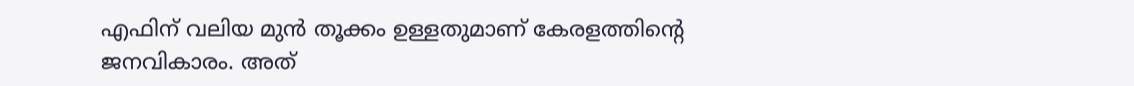എഫിന് വലിയ മുന്‍ തൂക്കം ഉള്ളതുമാണ് കേരളത്തിന്റെ ജനവികാരം. അത്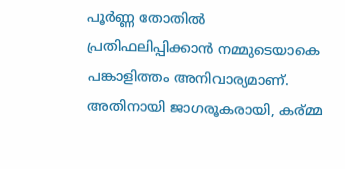പൂര്‍ണ്ണ തോതില്‍ പ്രതിഫലിപ്പിക്കാന്‍ നമ്മുടെയാകെ പങ്കാളിത്തം അനിവാര്യമാണ്. അതിനായി ജാഗരൂകരായി, കര്മ്മ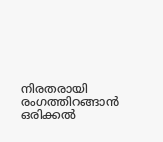നിരതരായി രംഗത്തിറങ്ങാന്‍ ഒരിക്കല്‍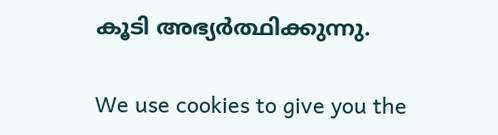കൂടി അഭ്യര്‍ത്ഥിക്കുന്നു.

We use cookies to give you the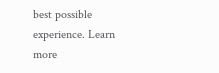best possible experience. Learn more